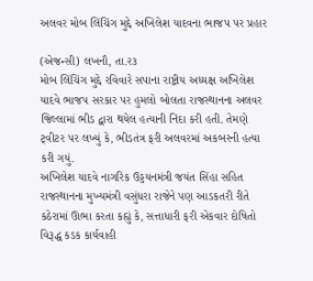અલવર મોબ લિંચિંગ મુદ્દે અખિલેશ યાદવના ભાજપ પર પ્રહાર

(એજન્સી) લખનૌ, તા.ર૩
મોબ લિંચિંગ મુદ્દે રવિવારે સપાના રાષ્ટ્રીય અધ્યક્ષ અખિલેશ યાદવે ભાજપ સરકાર પર હુમલો બોલતા રાજસ્થાનના અલવર જિલ્લામાં ભીડ દ્વારા થયેલ હત્યાની નિંદા કરી હતી. તેમણે ટ્‌વીટર પર લખ્યું કે, ભીડતંત્ર ફરી અલવરમાં અકબરની હત્યા કરી ગયું.
અખિલેશ યાદવે નાગરિક ઉડ્ડયનમંત્રી જયંત સિંહા સહિત રાજસ્થાનના મુખ્યમંત્રી વસુંધરા રાજેને પણ આડકતરી રીતે કઠેરામાં ઊભા કરતા કહ્યું કે, સત્તાધારી ફરી એકવાર દોષિતો વિરૂદ્ધ કડક કાર્યવાહી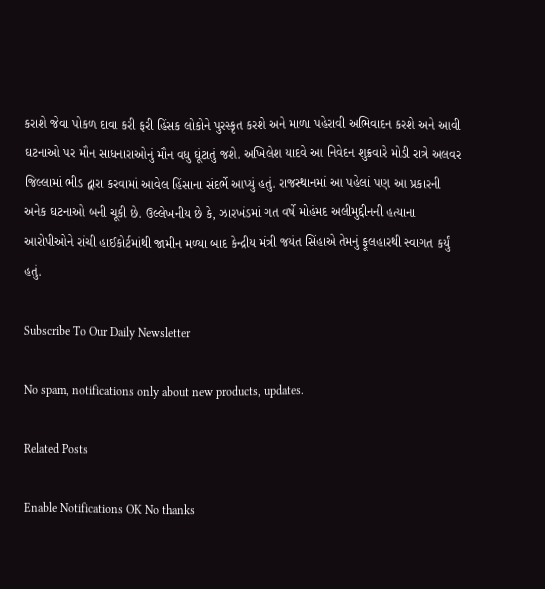કરાશે જેવા પોકળ દાવા કરી ફરી હિંસક લોકોને પુરસ્કૃત કરશે અને માળા પહેરાવી અભિવાદન કરશે અને આવી ઘટનાઓ પર મૌન સાધનારાઓનું મૌન વધુ ઘૂંટાતું જશે. અખિલેશ યાદવે આ નિવેદન શુક્રવારે મોડી રાત્રે અલવર જિલ્લામાં ભીડ દ્વારા કરવામાં આવેલ હિંસાના સંદર્ભે આપ્યું હતું. રાજસ્થાનમાં આ પહેલાં પણ આ પ્રકારની અનેક ઘટનાઓ બની ચૂકી છે. ઉલ્લેખનીય છે કે, ઝારખંડમાં ગત વર્ષે મોહંમદ અલીમુદ્દીનની હત્યાના આરોપીઓને રાંચી હાઈકોર્ટમાંથી જામીન મળ્યા બાદ કેન્દ્રીય મંત્રી જયંત સિંહાએ તેમનું ફૂલહારથી સ્વાગત કર્યું હતું.

Subscribe To Our Daily Newsletter

No spam, notifications only about new products, updates.

Related Posts

Enable Notifications OK No thanks